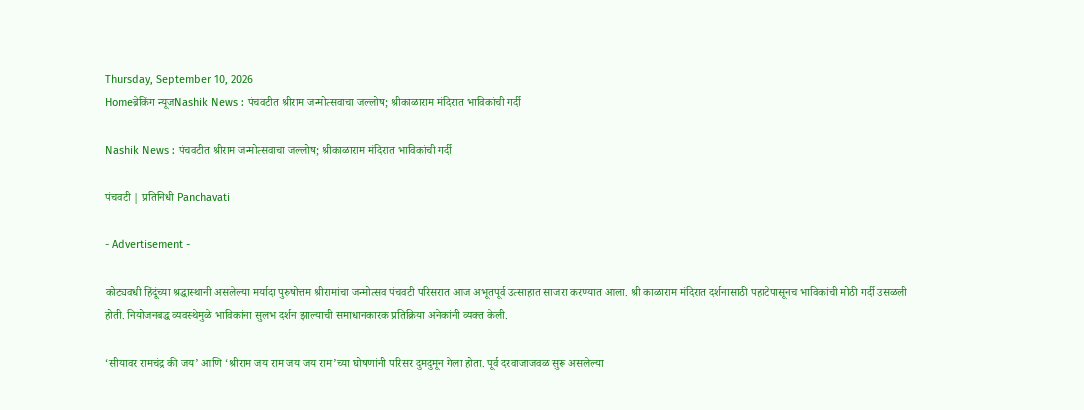Thursday, September 10, 2026
Homeब्रेकिंग न्यूजNashik News : पंचवटीत श्रीराम जन्मोत्सवाचा जल्लोष; श्रीकाळाराम मंदिरात भाविकांची गर्दी

Nashik News : पंचवटीत श्रीराम जन्मोत्सवाचा जल्लोष; श्रीकाळाराम मंदिरात भाविकांची गर्दी

पंचवटी | प्रतिनिधी Panchavati

- Advertisement -

कोट्यवधी हिंदूंच्या श्रद्धास्थानी असलेल्या मर्यादा पुरुषोत्तम श्रीरामांचा जन्मोत्सव पंचवटी परिसरात आज अभूतपूर्व उत्साहात साजरा करण्यात आला. श्री काळाराम मंदिरात दर्शनासाठी पहाटेपासूनच भाविकांची मोठी गर्दी उसळली होती. नियोजनबद्ध व्यवस्थेमुळे भाविकांना सुलभ दर्शन झाल्याची समाधानकारक प्रतिक्रिया अनेकांनी व्यक्त केली.

‘सीयावर रामचंद्र की जय’ आणि ‘श्रीराम जय राम जय जय राम’च्या घोषणांनी परिसर दुमदुमून गेला होता. पूर्व दरवाजाजवळ सुरू असलेल्या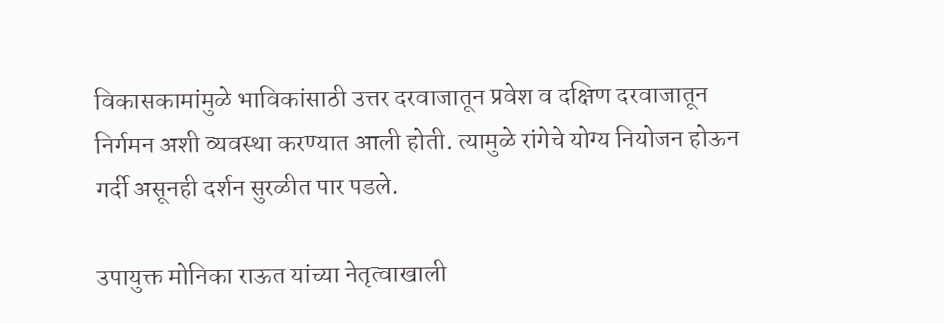विकासकामांमुळे भाविकांसाठी उत्तर दरवाजातून प्रवेश व दक्षिण दरवाजातून निर्गमन अशी व्यवस्था करण्यात आली होती. त्यामुळे रांगेचे योग्य नियोजन होऊन गर्दी असूनही दर्शन सुरळीत पार पडले.

उपायुक्त मोनिका राऊत यांच्या नेतृत्वाखाली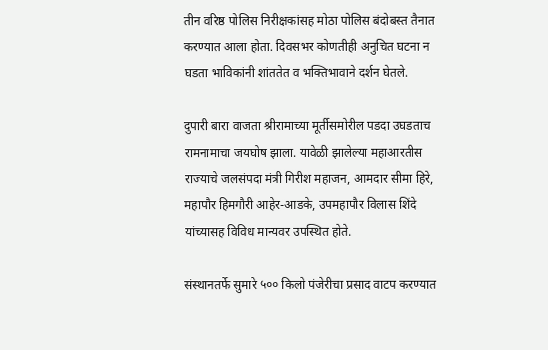तीन वरिष्ठ पोलिस निरीक्षकांसह मोठा पोलिस बंदोबस्त तैनात करण्यात आला होता. दिवसभर कोणतीही अनुचित घटना न घडता भाविकांनी शांततेत व भक्तिभावाने दर्शन घेतले.

दुपारी बारा वाजता श्रीरामाच्या मूर्तीसमोरील पडदा उघडताच रामनामाचा जयघोष झाला. यावेळी झालेल्या महाआरतीस राज्याचे जलसंपदा मंत्री गिरीश महाजन, आमदार सीमा हिरे, महापौर हिमगौरी आहेर-आडके, उपमहापौर विलास शिंदे यांच्यासह विविध मान्यवर उपस्थित होते.

संस्थानतर्फे सुमारे ५०० किलो पंजेरीचा प्रसाद वाटप करण्यात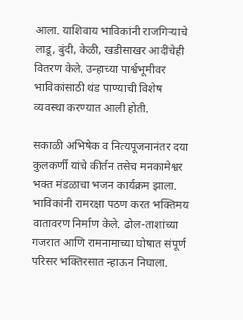आला. याशिवाय भाविकांनी राजगिऱ्याचे लाडू, बुंदी, केळी, खडीसाखर आदींचेही वितरण केले. उन्हाच्या पार्श्वभूमीवर भाविकांसाठी थंड पाण्याची विशेष व्यवस्था करण्यात आली होती.

सकाळी अभिषेक व नित्यपूजनानंतर दया कुलकर्णी यांचे कीर्तन तसेच मनकामेश्वर भक्त मंडळाचा भजन कार्यक्रम झाला. भाविकांनी रामरक्षा पठण करत भक्तिमय वातावरण निर्माण केले. ढोल-ताशांच्या गजरात आणि रामनामाच्या घोषात संपूर्ण परिसर भक्तिरसात न्हाऊन निघाला.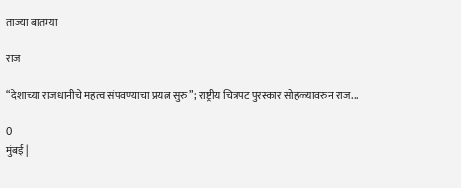ताज्या बातम्या

राज

“देशाच्या राजधानीचे महत्व संपवण्याचा प्रयत्न सुरु”; राष्ट्रीय चित्रपट पुरस्कार सोहळ्यावरुन राज...

0
मुंबई |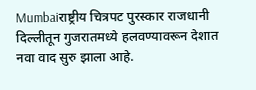Mumbaiराष्ट्रीय चित्रपट पुरस्कार राजधानी दिल्लीतून गुजरातमध्ये हलवण्यावरून देशात नवा वाद सुरु झाला आहे.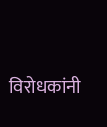विरोधकांनी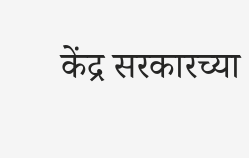केंद्र सरकारच्या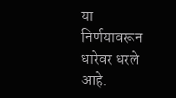या निर्णयावरून धारेवर धरले आहे.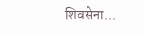शिवसेना...